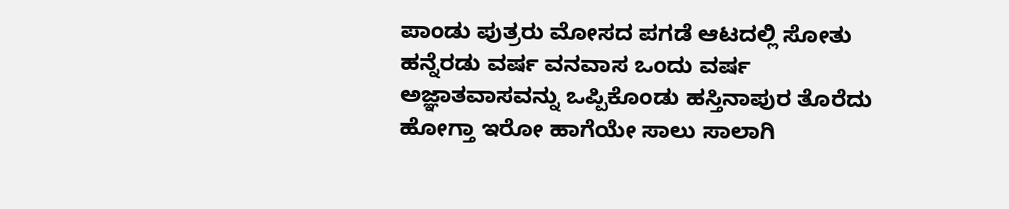ಪಾಂಡು ಪುತ್ರರು ಮೋಸದ ಪಗಡೆ ಆಟದಲ್ಲಿ ಸೋತು ಹನ್ನೆರಡು ವರ್ಷ ವನವಾಸ ಒಂದು ವರ್ಷ ಅಜ್ಞಾತವಾಸವನ್ನು ಒಪ್ಪಿಕೊಂಡು ಹಸ್ತಿನಾಪುರ ತೊರೆದು ಹೋಗ್ತಾ ಇರೋ ಹಾಗೆಯೇ ಸಾಲು ಸಾಲಾಗಿ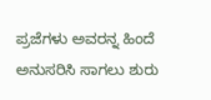ಪ್ರಜೆಗಳು ಅವರನ್ನ ಹಿಂದೆ ಅನುಸರಿಸಿ ಸಾಗಲು ಶುರು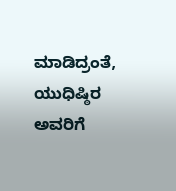ಮಾಡಿದ್ರಂತೆ, ಯುಧಿಷ್ಠಿರ ಅವರಿಗೆ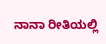ನಾನಾ ರೀತಿಯಲ್ಲಿ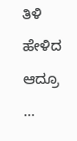ತಿಳಿ ಹೇಳಿದ ಆದ್ರೂ …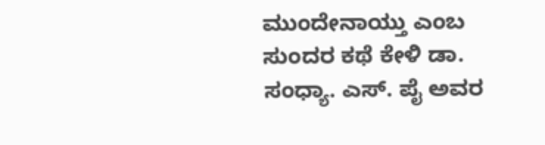ಮುಂದೇನಾಯ್ತು ಎಂಬ ಸುಂದರ ಕಥೆ ಕೇಳಿ ಡಾ. ಸಂಧ್ಯಾ. ಎಸ್. ಪೈ ಅವರ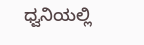ಧ್ವನಿಯಲ್ಲಿ